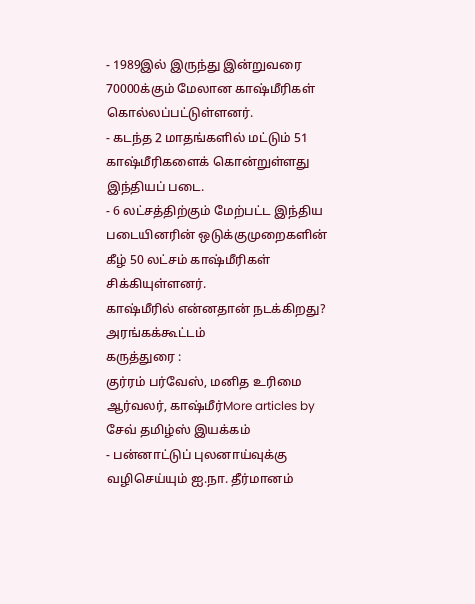- 1989இல் இருந்து இன்றுவரை 70000க்கும் மேலான காஷ்மீரிகள் கொல்லப்பட்டுள்ளனர்.
- கடந்த 2 மாதங்களில் மட்டும் 51 காஷ்மீரிகளைக் கொன்றுள்ளது இந்தியப் படை.
- 6 லட்சத்திற்கும் மேற்பட்ட இந்திய படையினரின் ஒடுக்குமுறைகளின் கீழ் 50 லட்சம் காஷ்மீரிகள் சிக்கியுள்ளனர்.
காஷ்மீரில் என்னதான் நடக்கிறது?
அரங்கக்கூட்டம்
கருத்துரை :
குர்ரம் பர்வேஸ், மனித உரிமை ஆர்வலர், காஷ்மீர்More articles by சேவ் தமிழ்ஸ் இயக்கம்
- பன்னாட்டுப் புலனாய்வுக்கு வழிசெய்யும் ஐ.நா. தீர்மானம்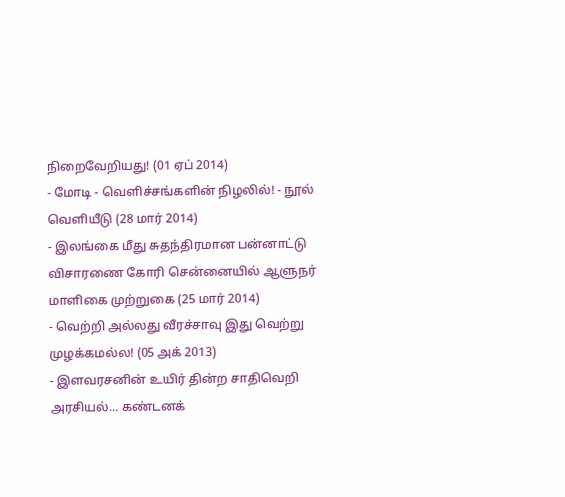நிறைவேறியது! (01 ஏப் 2014)
- மோடி - வெளிச்சங்களின் நிழலில்! - நூல் வெளியீடு (28 மார் 2014)
- இலங்கை மீது சுதந்திரமான பன்னாட்டு விசாரணை கோரி சென்னையில் ஆளுநர் மாளிகை முற்றுகை (25 மார் 2014)
- வெற்றி அல்லது வீரச்சாவு இது வெற்று முழக்கமல்ல! (05 அக் 2013)
- இளவரசனின் உயிர் தின்ற சாதிவெறி அரசியல்... கண்டனக்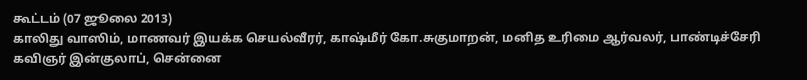கூட்டம் (07 ஜூலை 2013)
காலிது வாஸிம், மாணவர் இயக்க செயல்வீரர், காஷ்மீர் கோ.சுகுமாறன், மனித உரிமை ஆர்வலர், பாண்டிச்சேரி கவிஞர் இன்குலாப், சென்னை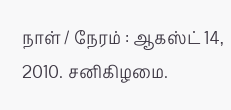நாள் / நேரம் : ஆகஸ்ட் 14, 2010. சனிகிழமை.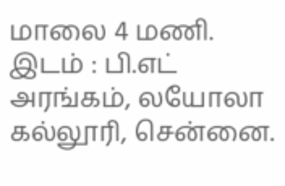மாலை 4 மணி.
இடம் : பி.எட் அரங்கம், லயோலா கல்லூரி, சென்னை.